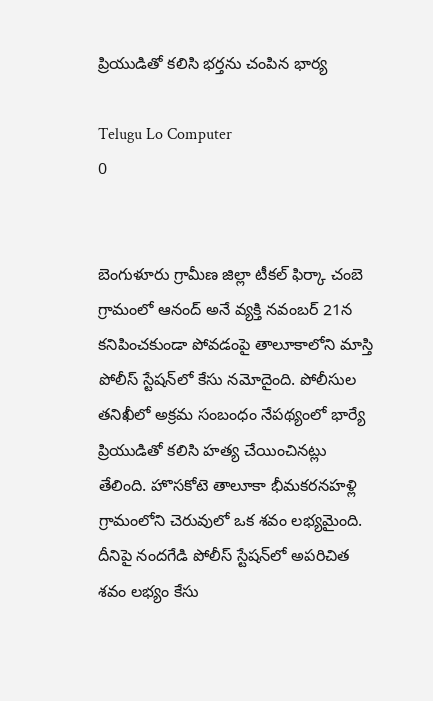ప్రియుడితో కలిసి భర్తను చంపిన భార్య

Telugu Lo Computer
0


బెంగుళూరు గ్రామీణ జిల్లా టీకల్‌ ఫిర్కా చంబె గ్రామంలో ఆనంద్‌ అనే వ్యక్తి నవంబర్‌ 21న కనిపించకుండా పోవడంపై తాలూకాలోని మాస్తి పోలీస్‌ స్టేషన్‌లో కేసు నమోదైంది. పోలీసుల తనిఖీలో అక్రమ సంబంధం నేపథ్యంలో భార్యే ప్రియుడితో కలిసి హత్య చేయించినట్లు తేలింది. హొసకోటె తాలూకా భీమకరనహళ్లి గ్రామంలోని చెరువులో ఒక శవం లభ్యమైంది. దీనిపై నందగేడి పోలీస్‌ స్టేషన్‌లో అపరిచిత శవం లభ్యం కేసు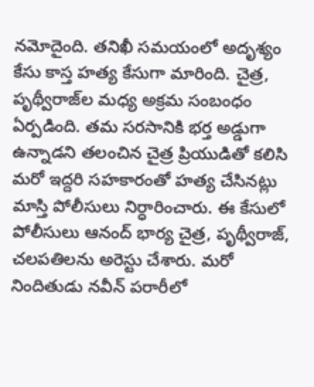నమోదైంది. తనిఖీ సమయంలో అదృశ్యం కేసు కాస్త హత్య కేసుగా మారింది. చైత్ర, పృథ్వీరాజ్‌ల మధ్య అక్రమ సంబంధం ఏర్పడింది. తమ సరసానికి భర్త అడ్డుగా ఉన్నాడని తలంచిన చైత్ర ప్రియుడితో కలిసి మరో ఇద్దరి సహకారంతో హత్య చేసినట్లు మాస్తి పోలీసులు నిర్ధారించారు. ఈ కేసులో పోలీసులు ఆనంద్‌ భార్య చైత్ర, పృథ్వీరాజ్, చలపతిలను అరెస్టు చేశారు. మరో నిందితుడు నవీన్‌ పరారీలో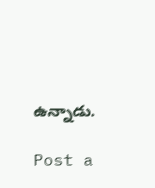ఉన్నాడు.

Post a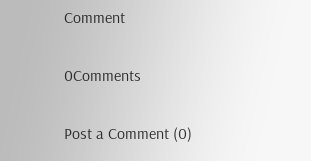Comment

0Comments

Post a Comment (0)